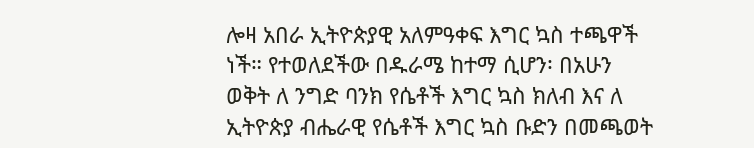ሎዛ አበራ ኢትዮጵያዊ አለምዓቀፍ እግር ኳስ ተጫዋች ነች። የተወለደችው በዱራሜ ከተማ ሲሆን፡ በአሁን ወቅት ለ ንግድ ባንክ የሴቶች እግር ኳስ ክለብ እና ለ ኢትዮጵያ ብሔራዊ የሴቶች እግር ኳስ ቡድን በመጫወት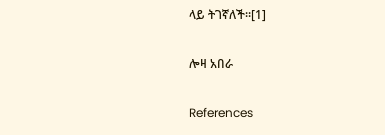ላይ ትገኛለች።[1]

ሎዛ አበራ

References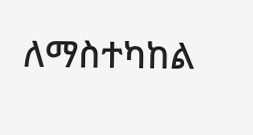ለማስተካከል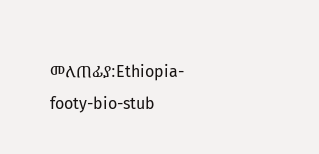መለጠፊያ:Ethiopia-footy-bio-stub